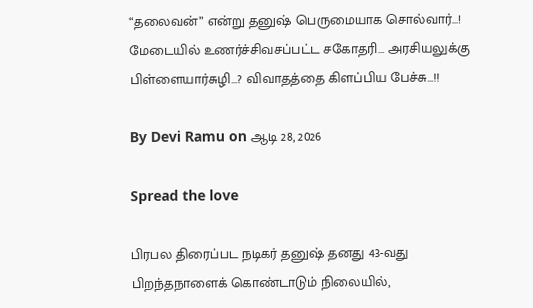“தலைவன்” என்று தனுஷ் பெருமையாக சொல்வார்…! மேடையில் உணர்ச்சிவசப்பட்ட சகோதரி… அரசியலுக்கு பிள்ளையார்சுழி…? விவாதத்தை கிளப்பிய பேச்சு…!!

By Devi Ramu on ஆடி 28, 2026

Spread the love

பிரபல திரைப்பட நடிகர் தனுஷ் தனது 43-வது பிறந்தநாளைக் கொண்டாடும் நிலையில்,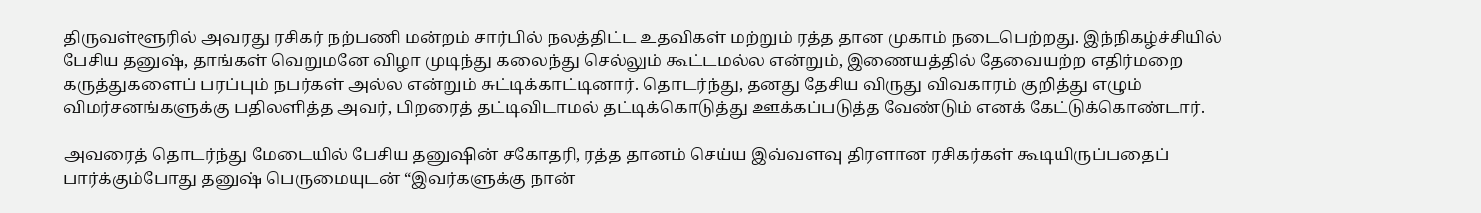திருவள்ளூரில் அவரது ரசிகர் நற்பணி மன்றம் சார்பில் நலத்திட்ட உதவிகள் மற்றும் ரத்த தான முகாம் நடைபெற்றது. இந்நிகழ்ச்சியில் பேசிய தனுஷ், தாங்கள் வெறுமனே விழா முடிந்து கலைந்து செல்லும் கூட்டமல்ல என்றும், இணையத்தில் தேவையற்ற எதிர்மறை கருத்துகளைப் பரப்பும் நபர்கள் அல்ல என்றும் சுட்டிக்காட்டினார். தொடர்ந்து, தனது தேசிய விருது விவகாரம் குறித்து எழும் விமர்சனங்களுக்கு பதிலளித்த அவர், பிறரைத் தட்டிவிடாமல் தட்டிக்கொடுத்து ஊக்கப்படுத்த வேண்டும் எனக் கேட்டுக்கொண்டார்.

அவரைத் தொடர்ந்து மேடையில் பேசிய தனுஷின் சகோதரி, ரத்த தானம் செய்ய இவ்வளவு திரளான ரசிகர்கள் கூடியிருப்பதைப் பார்க்கும்போது தனுஷ் பெருமையுடன் “இவர்களுக்கு நான்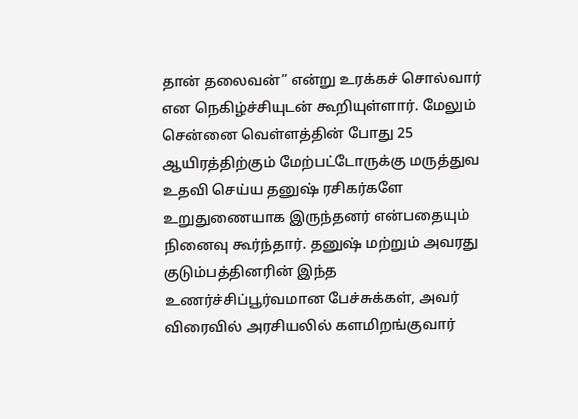தான் தலைவன்” என்று உரக்கச் சொல்வார் என நெகிழ்ச்சியுடன் கூறியுள்ளார். மேலும் சென்னை வெள்ளத்தின் போது 25 ஆயிரத்திற்கும் மேற்பட்டோருக்கு மருத்துவ உதவி செய்ய தனுஷ் ரசிகர்களே உறுதுணையாக இருந்தனர் என்பதையும் நினைவு கூர்ந்தார். தனுஷ் மற்றும் அவரது குடும்பத்தினரின் இந்த உணர்ச்சிப்பூர்வமான பேச்சுக்கள், அவர் விரைவில் அரசியலில் களமிறங்குவார்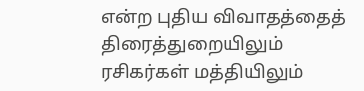என்ற புதிய விவாதத்தைத் திரைத்துறையிலும் ரசிகர்கள் மத்தியிலும்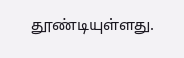தூண்டியுள்ளது.